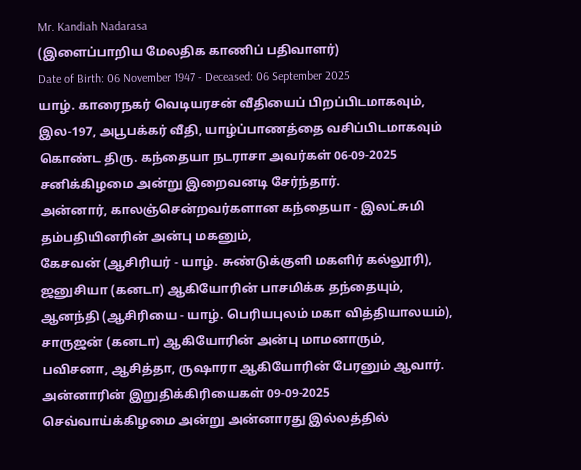Mr. Kandiah Nadarasa
(இளைப்பாறிய மேலதிக காணிப் பதிவாளர்)
Date of Birth: 06 November 1947 - Deceased: 06 September 2025
யாழ். காரைநகர் வெடியரசன் வீதியைப் பிறப்பிடமாகவும், இல-197, அபூபக்கர் வீதி, யாழ்ப்பாணத்தை வசிப்பிடமாகவும் கொண்ட திரு. கந்தையா நடராசா அவர்கள் 06-09-2025 சனிக்கிழமை அன்று இறைவனடி சேர்ந்தார்.
அன்னார், காலஞ்சென்றவர்களான கந்தையா - இலட்சுமி தம்பதியினரின் அன்பு மகனும்,
கேசவன் (ஆசிரியர் - யாழ். சுண்டுக்குளி மகளிர் கல்லூரி), ஜனுசியா (கனடா) ஆகியோரின் பாசமிக்க தந்தையும்,
ஆனந்தி (ஆசிரியை - யாழ். பெரியபுலம் மகா வித்தியாலயம்), சாருஜன் (கனடா) ஆகியோரின் அன்பு மாமனாரும்,
பவிசனா, ஆசித்தா, ருஷாரா ஆகியோரின் பேரனும் ஆவார்.
அன்னாரின் இறுதிக்கிரியைகள் 09-09-2025 செவ்வாய்க்கிழமை அன்று அன்னாரது இல்லத்தில்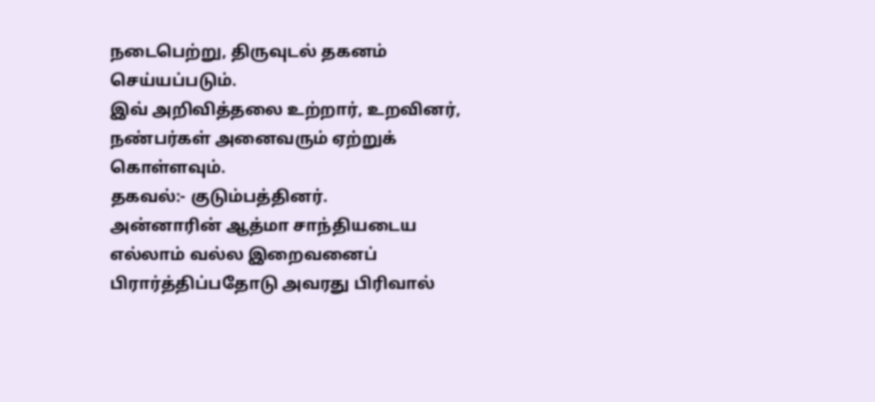நடைபெற்று, திருவுடல் தகனம் செய்யப்படும்.
இவ் அறிவித்தலை உற்றார், உறவினர், நண்பர்கள் அனைவரும் ஏற்றுக் கொள்ளவும்.
தகவல்:- குடும்பத்தினர்.
அன்னாரின் ஆத்மா சாந்தியடைய எல்லாம் வல்ல இறைவனைப் பிரார்த்திப்பதோடு அவரது பிரிவால்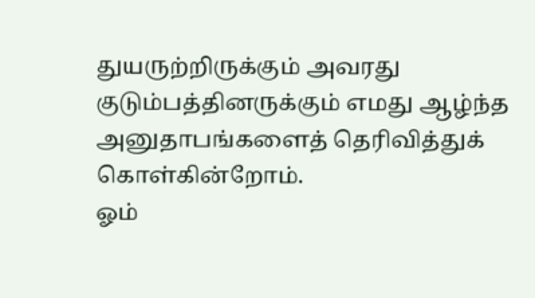துயருற்றிருக்கும் அவரது குடும்பத்தினருக்கும் எமது ஆழ்ந்த அனுதாபங்களைத் தெரிவித்துக் கொள்கின்றோம்.
ஓம்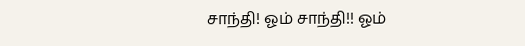சாந்தி! ஓம் சாந்தி!! ஓம்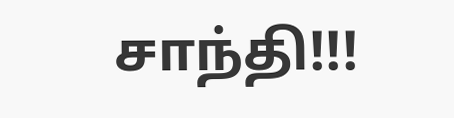சாந்தி!!!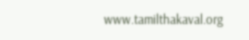www.tamilthakaval.org